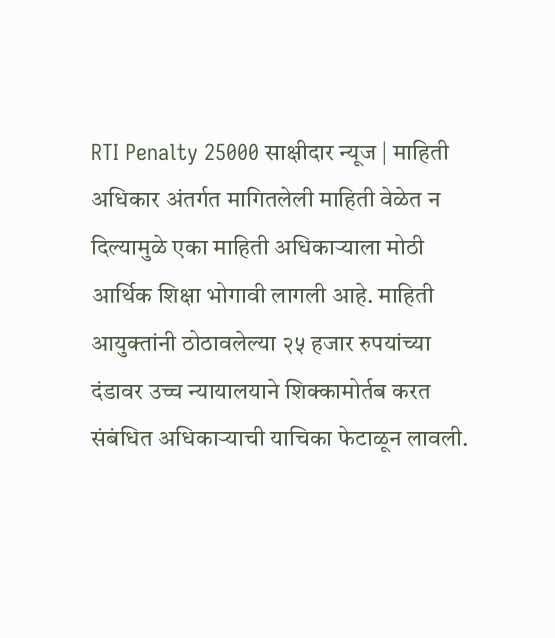RTI Penalty 25000 साक्षीदार न्यूज | माहिती अधिकार अंतर्गत मागितलेली माहिती वेळेत न दिल्यामुळे एका माहिती अधिकाऱ्याला मोठी आर्थिक शिक्षा भोगावी लागली आहे. माहिती आयुक्तांनी ठोठावलेल्या २५ हजार रुपयांच्या दंडावर उच्च न्यायालयाने शिक्कामोर्तब करत संबंधित अधिकाऱ्याची याचिका फेटाळून लावली.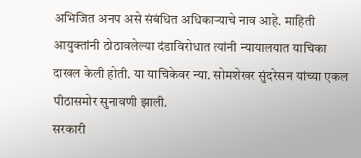अभिजित अनप असे संबंधित अधिकाऱ्याचे नाव आहे. माहिती आयुक्तांनी ठोठावलेल्या दंडाविरोधात त्यांनी न्यायालयात याचिका दाखल केली होती. या याचिकेवर न्या. सोमशेखर सुंदरेसन यांच्या एकल पीठासमोर सुनावणी झाली.
सरकारी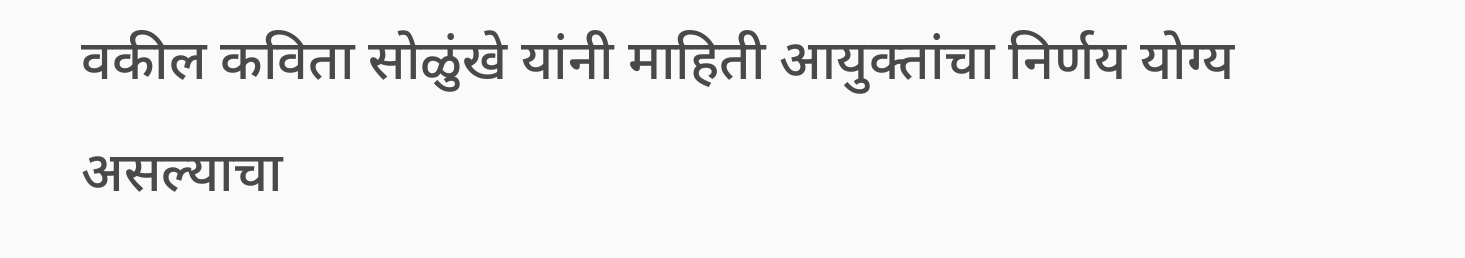वकील कविता सोळुंखे यांनी माहिती आयुक्तांचा निर्णय योग्य असल्याचा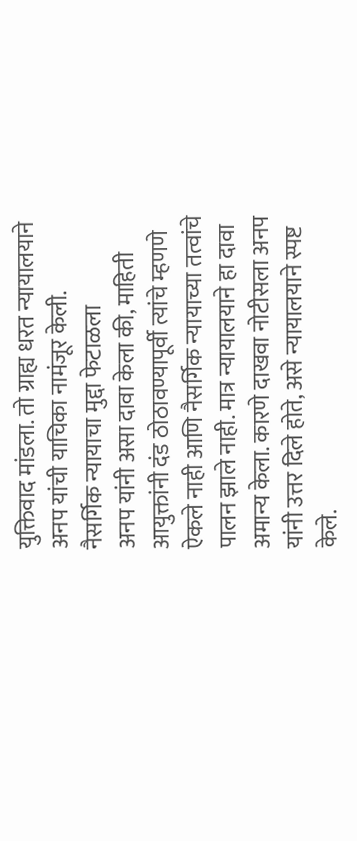युक्तिवाद मांडला. तो ग्राह्य धरत न्यायालयाने अनप यांची याचिका नामंजूर केली.
नैसर्गिक न्यायाचा मुद्दा फेटाळला
अनप यांनी असा दावा केला की, माहिती आयुक्तांनी दंड ठोठावण्यापूर्वी त्यांचे म्हणणे ऐकले नाही आणि नैसर्गिक न्यायाच्या तत्वांचे पालन झाले नाही. मात्र न्यायालयाने हा दावा अमान्य केला. कारणे दाखवा नोटीसला अनप यांनी उत्तर दिले होते, असे न्यायालयाने स्पष्ट केले.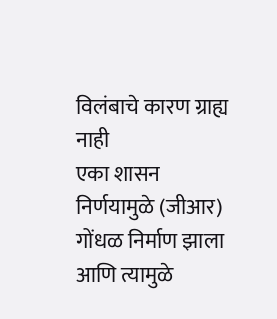विलंबाचे कारण ग्राह्य नाही
एका शासन निर्णयामुळे (जीआर) गोंधळ निर्माण झाला आणि त्यामुळे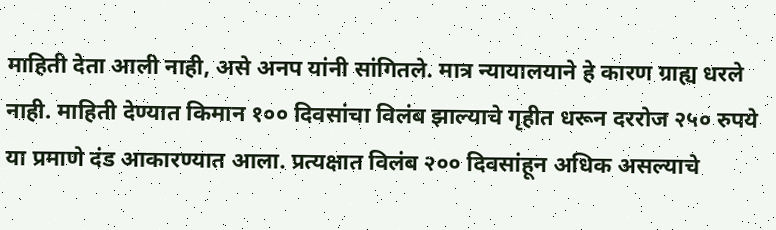माहिती देता आली नाही, असे अनप यांनी सांगितले. मात्र न्यायालयाने हे कारण ग्राह्य धरले नाही. माहिती देण्यात किमान १०० दिवसांचा विलंब झाल्याचे गृहीत धरून दररोज २५० रुपये या प्रमाणे दंड आकारण्यात आला. प्रत्यक्षात विलंब २०० दिवसांहून अधिक असल्याचे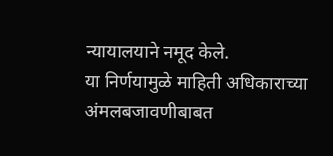न्यायालयाने नमूद केले.
या निर्णयामुळे माहिती अधिकाराच्या अंमलबजावणीबाबत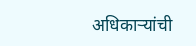अधिकाऱ्यांची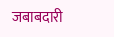जबाबदारी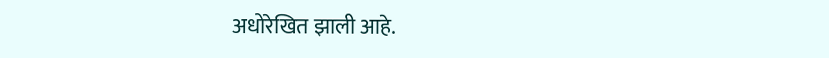अधोरेखित झाली आहे.